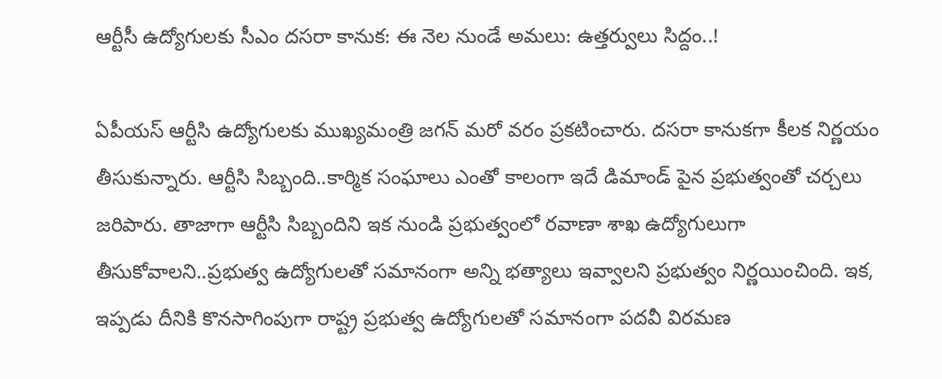ఆర్టీసీ ఉద్యోగులకు సీఎం దసరా కానుక: ఈ నెల నుండే అమలు: ఉత్తర్వులు సిద్దం..!

ఏపీయస్ ఆర్టీసి ఉద్యోగులకు ముఖ్యమంత్రి జగన్ మరో వరం ప్రకటించారు. దసరా కానుకగా కీలక నిర్ణయం తీసుకున్నారు. ఆర్టీసి సిబ్బంది..కార్మిక సంఘాలు ఎంతో కాలంగా ఇదే డిమాండ్ పైన ప్రభుత్వంతో చర్చలు జరిపారు. తాజాగా ఆర్టీసి సిబ్బందిని ఇక నుండి ప్రభుత్వంలో రవాణా శాఖ ఉద్యోగులుగా తీసుకోవాలని..ప్రభుత్వ ఉద్యోగులతో సమానంగా అన్ని భత్యాలు ఇవ్వాలని ప్రభుత్వం నిర్ణయించింది. ఇక, ఇప్పడు దీనికి కొనసాగింపుగా రాష్ట్ర ప్రభుత్వ ఉద్యోగులతో సమానంగా పదవీ విరమణ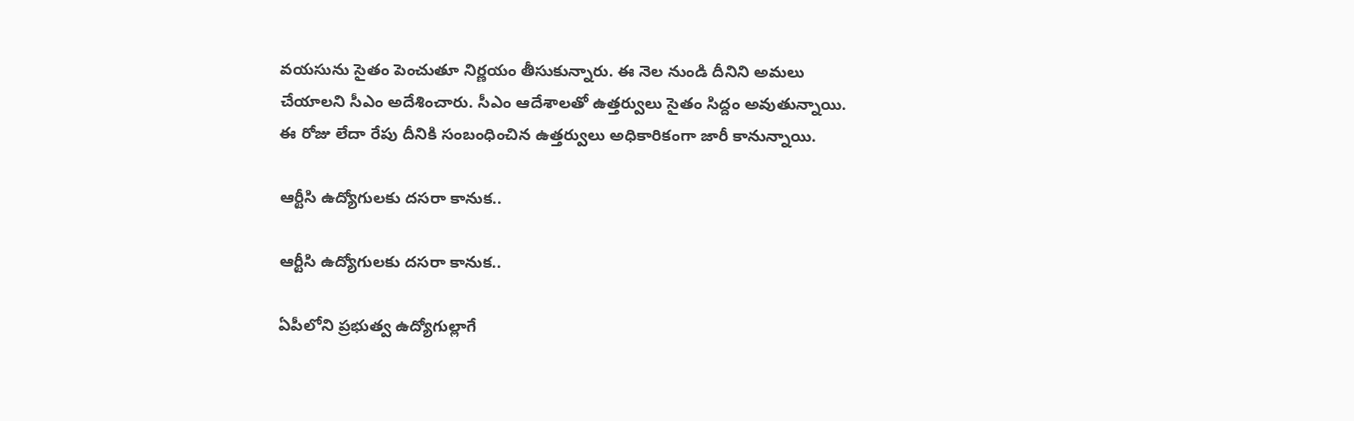వయసును సైతం పెంచుతూ నిర్ణయం తీసుకున్నారు. ఈ నెల నుండి దీనిని అమలు చేయాలని సీఎం అదేశించారు. సీఎం ఆదేశాలతో ఉత్తర్వులు సైతం సిద్దం అవుతున్నాయి. ఈ రోజు లేదా రేపు దీనికి సంబంధించిన ఉత్తర్వులు అధికారికంగా జారీ కానున్నాయి.

ఆర్టీసి ఉద్యోగులకు దసరా కానుక..

ఆర్టీసి ఉద్యోగులకు దసరా కానుక..

ఏపీలోని ప్రభుత్వ ఉద్యోగుల్లాగే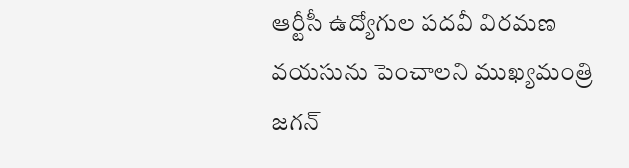ఆర్టీసీ ఉద్యోగుల పదవీ విరమణ వయసును పెంచాలని ముఖ్యమంత్రి జగన్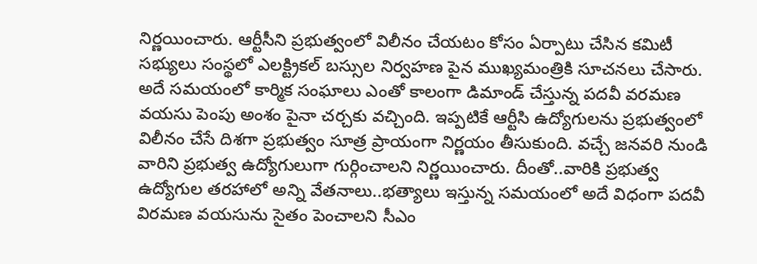నిర్ణయించారు. ఆర్టీసీని ప్రభుత్వంలో విలీనం చేయటం కోసం ఏర్పాటు చేసిన కమిటీ సభ్యులు సంస్థలో ఎలక్ట్రికల్ బస్సుల నిర్వహణ పైన ముఖ్యమంత్రికి సూచనలు చేసారు. అదే సమయంలో కార్మిక సంఘాలు ఎంతో కాలంగా డిమాండ్ చేస్తున్న పదవీ వరమణ వయసు పెంపు అంశం పైనా చర్చకు వచ్చింది. ఇప్పటికే ఆర్టీసి ఉద్యోగులను ప్రభుత్వంలో విలీనం చేసే దిశగా ప్రభుత్వం సూత్ర ప్రాయంగా నిర్ణయం తీసుకుంది. వచ్చే జనవరి నుండి వారిని ప్రభుత్వ ఉద్యోగులుగా గుర్గించాలని నిర్ణయించారు. దీంతో..వారికి ప్రభుత్వ ఉద్యోగుల తరహాలో అన్ని వేతనాలు..భత్యాలు ఇస్తున్న సమయంలో అదే విధంగా పదవీ విరమణ వయసును సైతం పెంచాలని సీఎం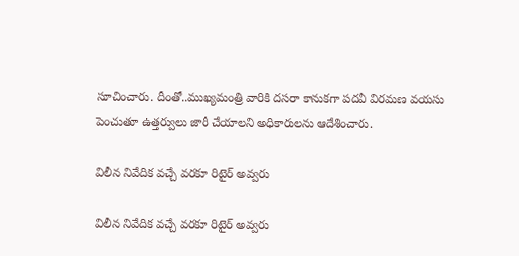సూచించారు. దీంతో..ముఖ్యమంత్రి వారికి దసరా కానుకగా పదవీ విరమణ వయసు పెంచుతూ ఉత్తర్వులు జారీ చేయాలని అధికారులను ఆదేశించారు.

విలీన నివేదిక వచ్చే వరకూ రిటైర్ అవ్వరు

విలీన నివేదిక వచ్చే వరకూ రిటైర్ అవ్వరు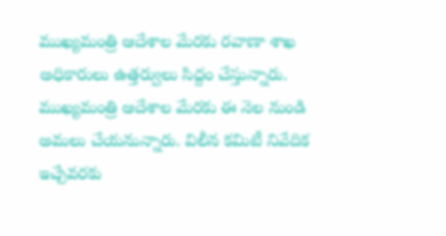ముఖ్యమంత్రి ఆదేశాల మేరకు రవాణా శాఖ అధికారులు ఉత్తర్వులు సిద్దం చేస్తున్నారు. ముఖ్యమంత్రి ఆదేశాల మేరకు ఈ నెల నుండి అమలు చేయనున్నారు. విలీన కమిటీ నివేదిక ఇచ్చేవరకు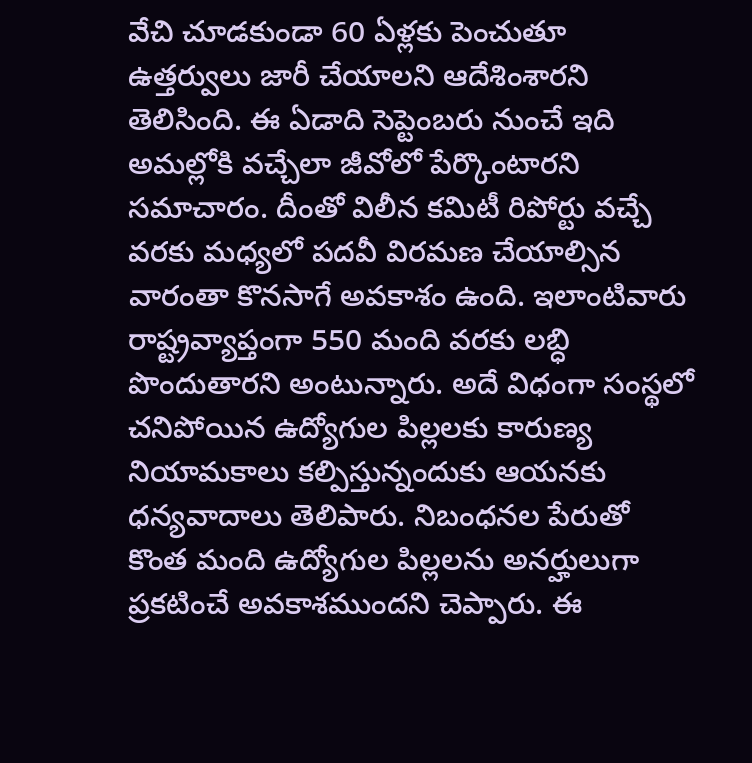వేచి చూడకుండా 60 ఏళ్లకు పెంచుతూ ఉత్తర్వులు జారీ చేయాలని ఆదేశింశారని తెలిసింది. ఈ ఏడాది సెప్టెంబరు నుంచే ఇది అమల్లోకి వచ్చేలా జీవోలో పేర్కొంటారని సమాచారం. దీంతో విలీన కమిటీ రిపోర్టు వచ్చే వరకు మధ్యలో పదవీ విరమణ చేయాల్సిన వారంతా కొనసాగే అవకాశం ఉంది. ఇలాంటివారు రాష్ట్రవ్యాప్తంగా 550 మంది వరకు లబ్ధి పొందుతారని అంటున్నారు. అదే విధంగా సంస్థలో చనిపోయిన ఉద్యోగుల పిల్లలకు కారుణ్య నియామకాలు కల్పిస్తున్నందుకు ఆయనకు ధన్యవాదాలు తెలిపారు. నిబంధనల పేరుతో కొంత మంది ఉద్యోగుల పిల్లలను అనర్హులుగా ప్రకటించే అవకాశముందని చెప్పారు. ఈ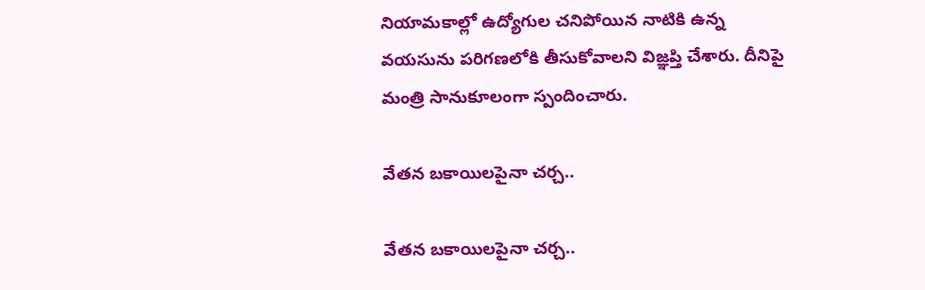నియామకాల్లో ఉద్యోగుల చనిపోయిన నాటికి ఉన్న వయసును పరిగణలోకి తీసుకోవాలని విజ్ఞప్తి చేశారు. దీనిపై మంత్రి సానుకూలంగా స్పందించారు.

వేతన బకాయిలపైనా చర్చ..

వేతన బకాయిలపైనా చర్చ..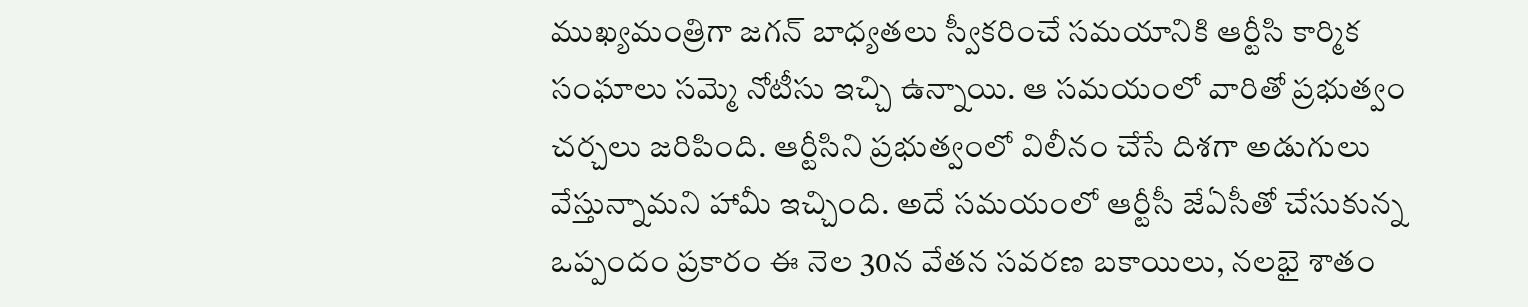ముఖ్యమంత్రిగా జగన్ బాధ్యతలు స్వీకరించే సమయానికి ఆర్టీసి కార్మిక సంఘాలు సమ్మె నోటీసు ఇచ్చి ఉన్నాయి. ఆ సమయంలో వారితో ప్రభుత్వం చర్చలు జరిపింది. ఆర్టీసిని ప్రభుత్వంలో విలీనం చేసే దిశగా అడుగులు వేస్తున్నామని హామీ ఇచ్చింది. అదే సమయంలో ఆర్టీసీ జేఏసీతో చేసుకున్న ఒప్పందం ప్రకారం ఈ నెల 30న వేతన సవరణ బకాయిలు, నలభై శాతం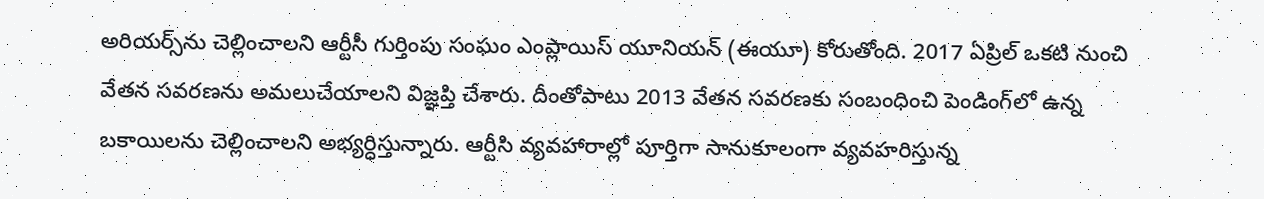అరియర్స్‌ను చెల్లించాలని ఆర్టీసీ గుర్తింపు సంఘం ఎంప్లాయిస్‌ యూనియన్‌ (ఈయూ) కోరుతోంది. 2017 ఏప్రిల్‌ ఒకటి నుంచి వేతన సవరణను అమలుచేయాలని విజ్ఞప్తి చేశారు. దీంతోపాటు 2013 వేతన సవరణకు సంబంధించి పెండింగ్‌లో ఉన్న బకాయిలను చెల్లించాలని అభ్యర్ధిస్తున్నారు. ఆర్టీసి వ్యవహారాల్లో పూర్తిగా సానుకూలంగా వ్యవహరిస్తున్న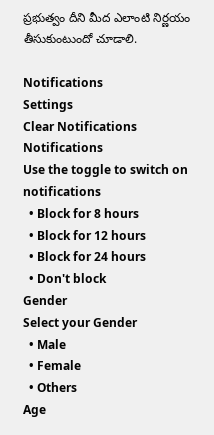ప్రభుత్వం దీని మీద ఎలాంటి నిర్ణయం తీసుకుంటుందో చూడాలి.

Notifications
Settings
Clear Notifications
Notifications
Use the toggle to switch on notifications
  • Block for 8 hours
  • Block for 12 hours
  • Block for 24 hours
  • Don't block
Gender
Select your Gender
  • Male
  • Female
  • Others
Age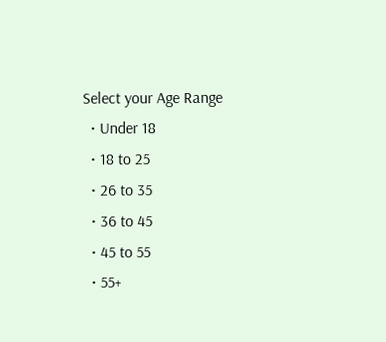Select your Age Range
  • Under 18
  • 18 to 25
  • 26 to 35
  • 36 to 45
  • 45 to 55
  • 55+